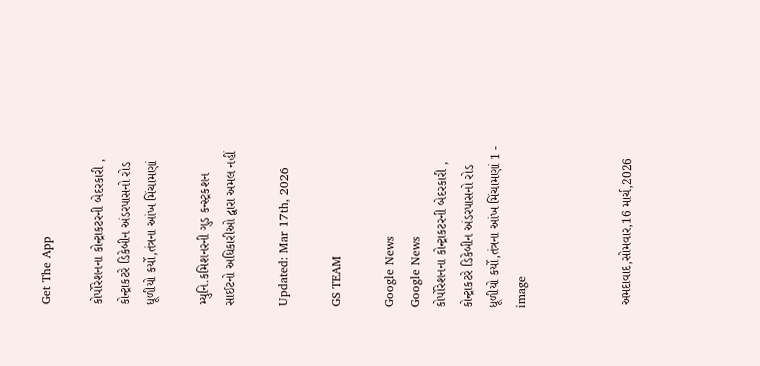Get The App

કોર્પોરેશનના કોન્ટ્રાકટરની બેદરકારી , કોન્ટ્રાકટરે ડિકેબીન અંડરપાસનો રોડ ધૂળીયો કર્યો,તંત્રના આંખ મિંચામણાં

મ્યુનિ.કમિશનરની ગુડ કન્સ્ટ્રકશન સાઈટનો અધિકારીઓ દ્વારા અમલ નહીં

Updated: Mar 17th, 2026

GS TEAM

Google News
Google News
કોર્પોરેશનના કોન્ટ્રાકટરની બેદરકારી , કોન્ટ્રાકટરે ડિકેબીન અંડરપાસનો રોડ ધૂળીયો કર્યો,તંત્રના આંખ મિંચામણાં 1 - image



 અમદાવાદ,સોમવાર,16 માર્ચ,2026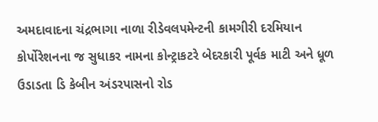અમદાવાદના ચંદ્રભાગા નાળા રીડેવલપમેન્ટની કામગીરી દરમિયાન કોર્પોરેશનના જ સુધાકર નામના કોન્ટ્રાકટરે બેદરકારી પૂર્વક માટી અને ધૂળ ઉડાડતા ડિ કેબીન અંડરપાસનો રોડ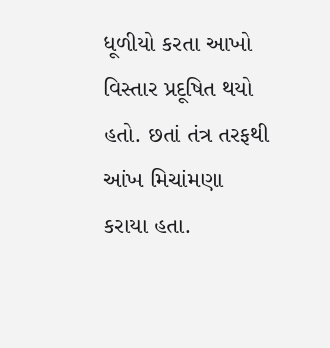ધૂળીયો કરતા આખો વિસ્તાર પ્રદૂષિત થયો હતો. છતાં તંત્ર તરફથી આંખ મિચાંમણા કરાયા હતા.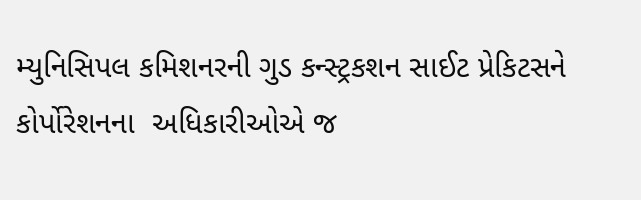મ્યુનિસિપલ કમિશનરની ગુડ કન્સ્ટ્રકશન સાઈટ પ્રેકિટસને  કોર્પોરેશનના  અધિકારીઓએ જ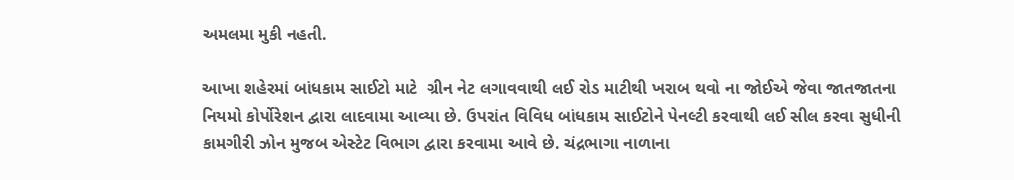અમલમા મુકી નહતી.

આખા શહેરમાં બાંધકામ સાઈટો માટે  ગ્રીન નેટ લગાવવાથી લઈ રોડ માટીથી ખરાબ થવો ના જોઈએ જેવા જાતજાતના નિયમો કોર્પોરેશન દ્વારા લાદવામા આવ્યા છે. ઉપરાંત વિવિધ બાંધકામ સાઈટોને પેનલ્ટી કરવાથી લઈ સીલ કરવા સુધીની કામગીરી ઝોન મુજબ એસ્ટેટ વિભાગ દ્વારા કરવામા આવે છે. ચંદ્રભાગા નાળાના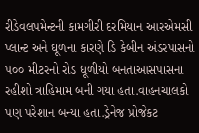રીડેવલપમેન્ટની કામગીરી દરમિયાન આરએમસી પ્લાન્ટ અને ઘૂળના કારણે ડિ કેબીન અંડરપાસનો ૫૦૦ મીટરનો રોડ ધૂળીયો બનતાઆસપાસના રહીશો ત્રાહિમામ બની ગયા હતા.વાહનચાલકો પણ પરેશાન બન્યા હતા.ડ્રેનેજ પ્રોજેકટ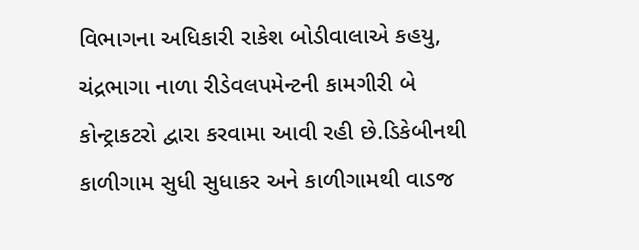વિભાગના અધિકારી રાકેશ બોડીવાલાએ કહયુ, ચંદ્રભાગા નાળા રીડેવલપમેન્ટની કામગીરી બે કોન્ટ્રાકટરો દ્વારા કરવામા આવી રહી છે.ડિકેબીનથી કાળીગામ સુધી સુધાકર અને કાળીગામથી વાડજ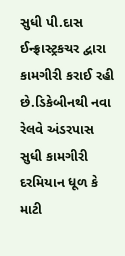સુધી પી.દાસ ઈન્ફ્રાસ્ટ્રકચર દ્વારા કામગીરી કરાઈ રહી છે.ડિકેબીનથી નવા રેલવે અંડરપાસ સુધી કામગીરી દરમિયાન ધૂળ કે માટી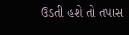ઉડતી હશે તો તપાસ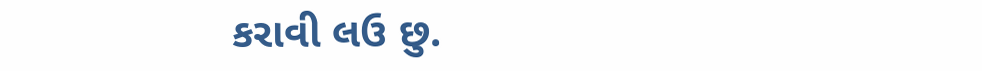કરાવી લઉ છુ.